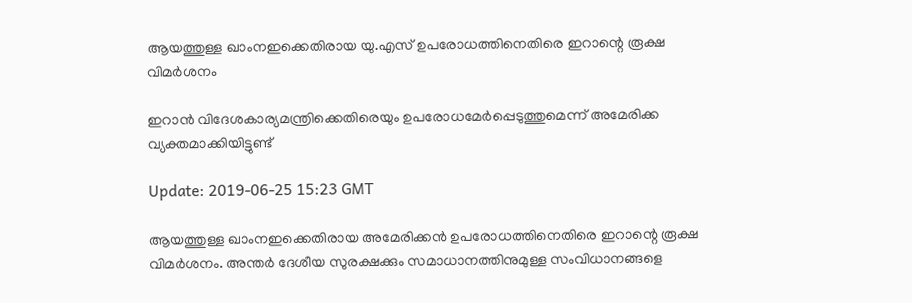ആയത്തുള്ള ഖാംനഇക്കെതിരായ യു.എസ് ഉപരോധത്തിനെതിരെ ഇറാന്റെ രൂക്ഷ വിമര്‍ശനം

ഇറാന്‍ വിദേശകാര്യമന്ത്രിക്കെതിരെയും ഉപരോധമേര്‍പ്പെടുത്തുമെന്ന് അമേരിക്ക വ്യക്തമാക്കിയിട്ടുണ്ട്

Update: 2019-06-25 15:23 GMT

ആയത്തുള്ള ഖാംനഇക്കെതിരായ അമേരിക്കന്‍ ഉപരോധത്തിനെതിരെ ഇറാന്റെ രൂക്ഷ വിമര്‍ശനം. അന്തര്‍ ദേശീയ സുരക്ഷക്കും സമാധാനത്തിനുമുള്ള സംവിധാനങ്ങളെ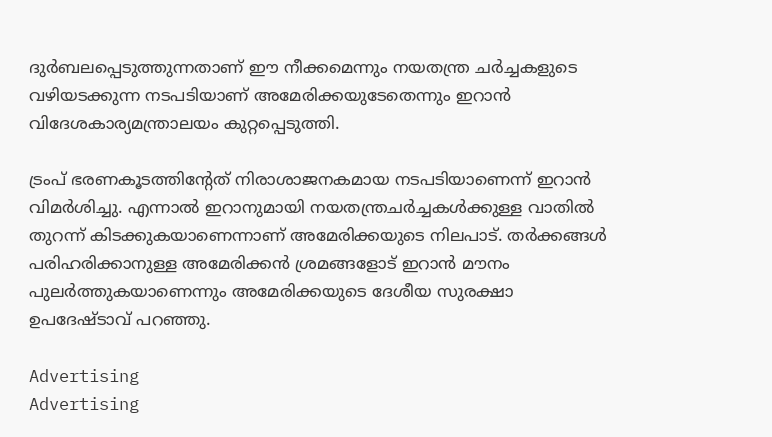ദുര്‍ബലപ്പെടുത്തുന്നതാണ് ഈ നീക്കമെന്നും നയതന്ത്ര ചര്‍ച്ചകളുടെ വഴിയടക്കുന്ന നടപടിയാണ് അമേരിക്കയുടേതെന്നും ഇറാന്‍ വിദേശകാര്യമന്ത്രാലയം കുറ്റപ്പെടുത്തി.

ട്രംപ് ഭരണകൂടത്തിന്റേത് നിരാശാജനകമായ നടപടിയാണെന്ന് ഇറാന്‍ വിമര്‍ശിച്ചു. എന്നാല്‍ ഇറാനുമായി നയതന്ത്രചര്‍ച്ചകള്‍ക്കുള്ള വാതില്‍ തുറന്ന് കിടക്കുകയാണെന്നാണ് അമേരിക്കയുടെ നിലപാട്. തര്‍ക്കങ്ങള്‍ പരിഹരിക്കാനുള്ള അമേരിക്കന്‍ ശ്രമങ്ങളോട് ഇറാന്‍ മൗനം പുലര്‍ത്തുകയാണെന്നും അമേരിക്കയുടെ ദേശീയ സുരക്ഷാ ഉപദേഷ്ടാവ് പറഞ്ഞു.

Advertising
Advertising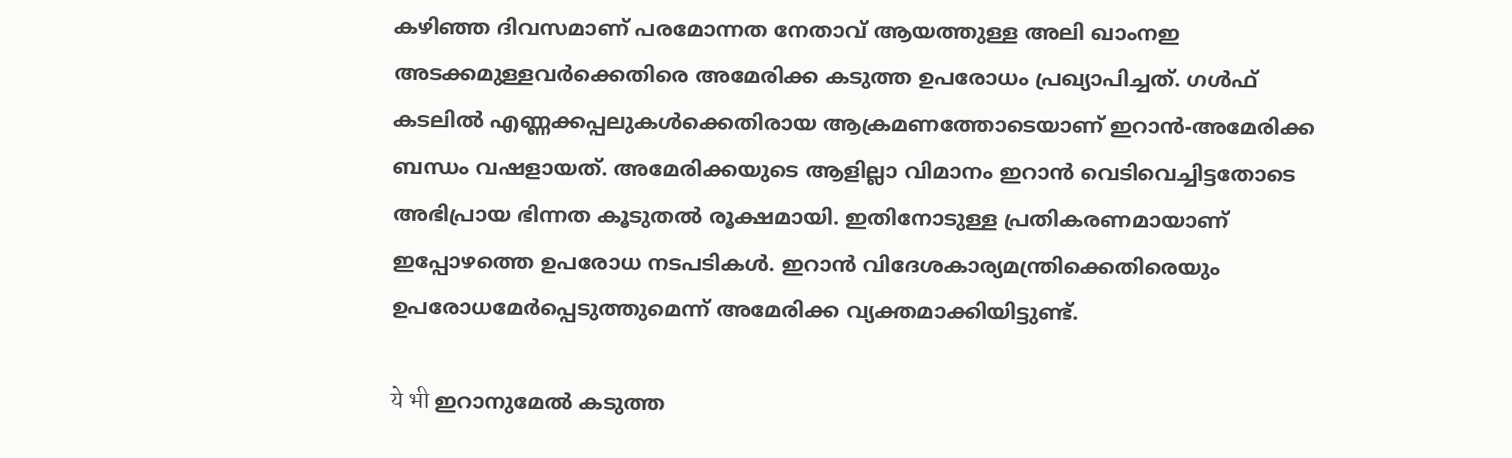കഴിഞ്ഞ ദിവസമാണ് പരമോന്നത നേതാവ് ആയത്തുള്ള അലി ഖാംനഇ അടക്കമുള്ളവര്‍ക്കെതിരെ അമേരിക്ക കടുത്ത ഉപരോധം പ്രഖ്യാപിച്ചത്. ഗള്‍ഫ് കടലില്‍ എണ്ണക്കപ്പലുകള്‍ക്കെതിരായ ആക്രമണത്തോടെയാണ് ഇറാന്‍-അമേരിക്ക ബന്ധം വഷളായത്. അമേരിക്കയുടെ ആളില്ലാ വിമാനം ഇറാന്‍ വെടിവെച്ചിട്ടതോടെ അഭിപ്രായ ഭിന്നത കൂടുതല്‍ രൂക്ഷമായി. ഇതിനോടുള്ള പ്രതികരണമായാണ് ഇപ്പോഴത്തെ ഉപരോധ നടപടികള്‍. ഇറാന്‍ വിദേശകാര്യമന്ത്രിക്കെതിരെയും ഉപരോധമേര്‍പ്പെടുത്തുമെന്ന് അമേരിക്ക വ്യക്തമാക്കിയിട്ടുണ്ട്.

ये भी ഇറാനുമേല്‍ കടുത്ത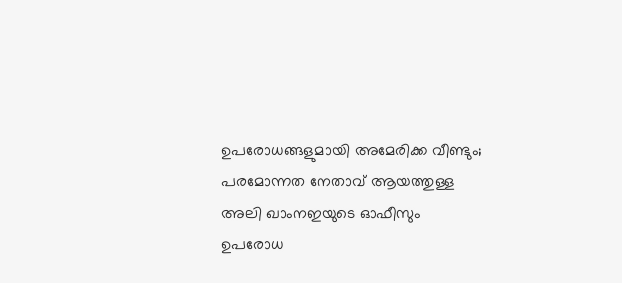ഉപരോധങ്ങളുമായി അമേരിക്ക വീണ്ടും; പരമോന്നത നേതാവ് ആയത്തുള്ള അലി ഖാംനഇയുടെ ഓഫീസും ഉപരോധ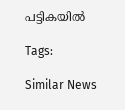പട്ടികയില്‍

Tags:

Similar News